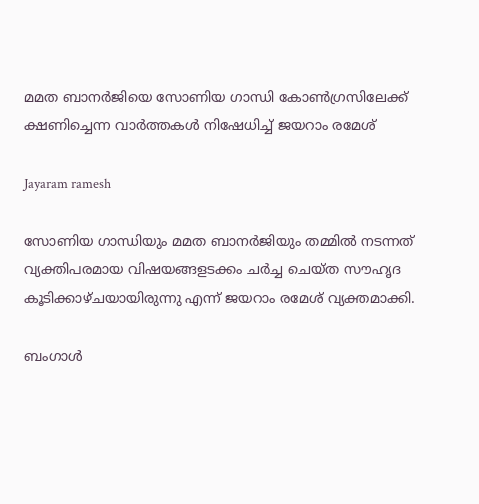മമത ബാനര്‍ജിയെ സോണിയ ഗാന്ധി കോണ്‍ഗ്രസിലേക്ക് ക്ഷണിച്ചെന്ന വാര്‍ത്തകള്‍ നിഷേധിച്ച് ജയറാം രമേശ്

Jayaram ramesh

സോണിയ ഗാന്ധിയും മമത ബാനര്‍ജിയും തമ്മില്‍ നടന്നത് വ്യക്തിപരമായ വിഷയങ്ങളടക്കം ചര്‍ച്ച ചെയ്ത സൗഹൃദ കൂടിക്കാഴ്ചയായിരുന്നു എന്ന് ജയറാം രമേശ് വ്യക്തമാക്കി.

ബംഗാള്‍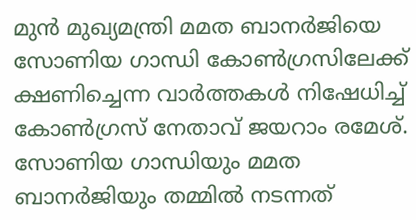മുന്‍ മുഖ്യമന്ത്രി മമത ബാനര്‍ജിയെ സോണിയ ഗാന്ധി കോണ്‍ഗ്രസിലേക്ക് ക്ഷണിച്ചെന്ന വാര്‍ത്തകള്‍ നിഷേധിച്ച് കോണ്‍ഗ്രസ് നേതാവ് ജയറാം രമേശ്. സോണിയ ഗാന്ധിയും മമത ബാനര്‍ജിയും തമ്മില്‍ നടന്നത്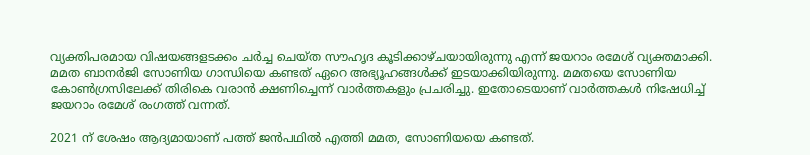വ്യക്തിപരമായ വിഷയങ്ങളടക്കം ചര്‍ച്ച ചെയ്ത സൗഹൃദ കൂടിക്കാഴ്ചയായിരുന്നു എന്ന് ജയറാം രമേശ് വ്യക്തമാക്കി. മമത ബാനര്‍ജി സോണിയ ഗാന്ധിയെ കണ്ടത് ഏറെ അഭ്യൂഹങ്ങള്‍ക്ക് ഇടയാക്കിയിരുന്നു. മമതയെ സോണിയ കോണ്‍ഗ്രസിലേക്ക് തിരികെ വരാന്‍ ക്ഷണിച്ചെന്ന് വാര്‍ത്തകളും പ്രചരിച്ചു. ഇതോടെയാണ് വാര്‍ത്തകള്‍ നിഷേധിച്ച് ജയറാം രമേശ് രംഗത്ത് വന്നത്.

2021 ന് ശേഷം ആദ്യമായാണ് പത്ത് ജന്‍പഥില്‍ എത്തി മമത, സോണിയയെ കണ്ടത്.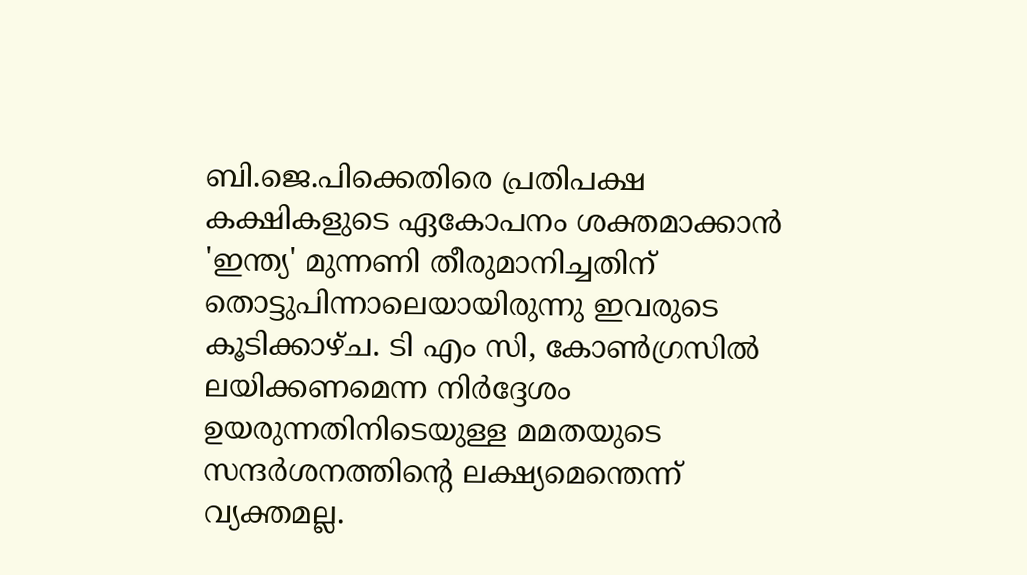ബി.ജെ.പിക്കെതിരെ പ്രതിപക്ഷ കക്ഷികളുടെ ഏകോപനം ശക്തമാക്കാന്‍ 'ഇന്ത്യ' മുന്നണി തീരുമാനിച്ചതിന് തൊട്ടുപിന്നാലെയായിരുന്നു ഇവരുടെ കൂടിക്കാഴ്ച. ടി എം സി, കോണ്‍ഗ്രസില്‍ ലയിക്കണമെന്ന നിര്‍ദ്ദേശം ഉയരുന്നതിനിടെയുള്ള മമതയുടെ സന്ദര്‍ശനത്തിന്റെ ലക്ഷ്യമെന്തെന്ന് വ്യക്തമല്ല.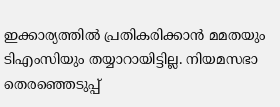ഇക്കാര്യത്തില്‍ പ്രതികരിക്കാന്‍ മമതയും ടിഎംസിയും തയ്യാറായിട്ടില്ല. നിയമസഭാ തെരഞ്ഞെടുപ്പ്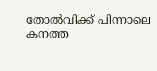തോല്‍വിക്ക് പിന്നാലെ കനത്ത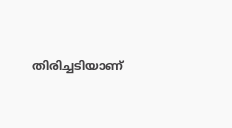തിരിച്ചടിയാണ്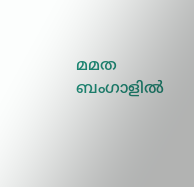മമത ബംഗാളില്‍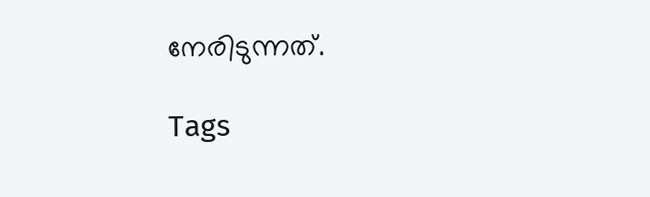നേരിടുന്നത്.

Tags